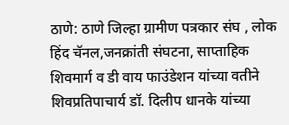ठाणे: ठाणे जिल्हा ग्रामीण पत्रकार संघ , लोक हिंद चॅनल,जनक्रांती संघटना, साप्ताहिक शिवमार्ग व डी वाय फाउंडेशन यांच्या वतीने शिवप्रतिपाचार्य डॉ. दिलीप धानके यांच्या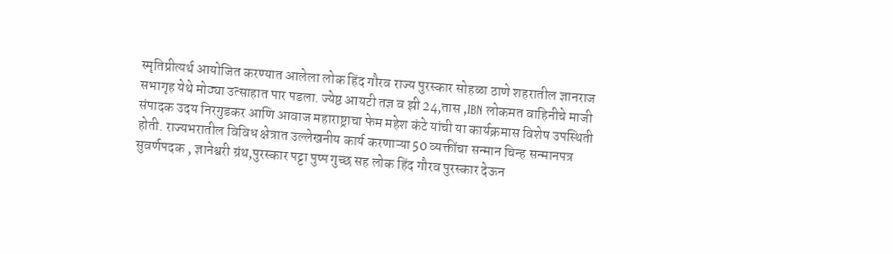स्मृतिप्रीत्यर्थ आयोजित करण्यात आलेला लोक हिंद गौरव राज्य पुरस्कार सोहळा ठाणे शहरातील ज्ञानराज सभागृह येथे मोठ्या उत्साहात पार पडला. ज्येष्ठ आयटी तज्ञ व झी 24,तास ,IBN लोकमत वाहिनीचे माजी संपादक उदय निरगुडकर आणि आवाज महाराष्ट्राचा फेम महेश कंटे यांची या कार्यक्रमास विशेष उपस्थिती होती. राज्यभरातील विविध क्षेत्रात उल्लेखनीय कार्य करणाऱ्या 50 व्यक्तींचा सन्मान चिन्ह सन्मानपत्र सुवर्णपदक , ज्ञानेश्वरी ग्रंथ,पुरस्कार पट्टा पुष्प गुच्छ सह लोक हिंद गौरव पुरस्कार देऊन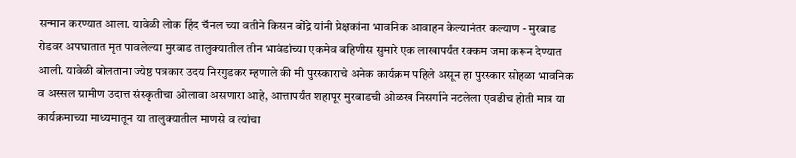सन्मान करण्यात आला. यावेळी लोक हिंद चॅनल च्या वतीने किसन बोंद्रे यांनी प्रेक्षकांना भावनिक आवाहन केल्यानंतर कल्याण - मुरबाड रोडवर अपघातात मृत पावलेल्या मुरबाड तालुक्यातील तीन भावंडांच्या एकमेव बहिणीस सुमारे एक लाखापर्यंत रक्कम जमा करून देण्यात आली. यावेळी बोलताना ज्येष्ठ पत्रकार उदय निरगुडकर म्हणाले की मी पुरस्काराचे अनेक कार्यक्रम पहिले असून हा पुरस्कार सोहळा भावनिक व अस्सल ग्रामीण उदात्त संस्कृतीचा ओलावा असणारा आहे, आत्तापर्यंत शहापूर मुरबाडची ओळख निसर्गाने नटलेला एवढीच होती मात्र या कार्यक्रमाच्या माध्यमातून या तालुक्यातील माणसे व त्यांचा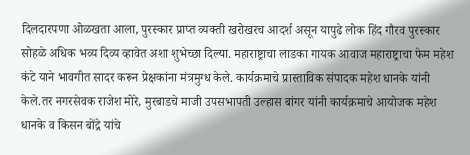दिलदारपणा ओळखता आला, पुरस्कार प्राप्त व्यक्ती खरोखरच आदर्श असून यापुढे लोक हिंद गौरव पुरस्कार सोहळे अधिक भव्य दिव्य व्हावेत अशा शुभेच्छा दिल्या. महाराष्ट्राचा लाडका गायक आवाज महाराष्ट्राचा फेम महेश कंटे याने भावगीत सादर करून प्रेक्षकांना मंत्रमुग्ध केले. कार्यक्रमाचे प्रास्ताविक संपादक महेश धानके यांनी केले.तर नगरसेवक राजेश मोरे, मुरबाडचे माजी उपसभापती उल्हास बांगर यांनी कार्यक्रमाचे आयोजक महेश धानके व किसन बोंद्रे यांचे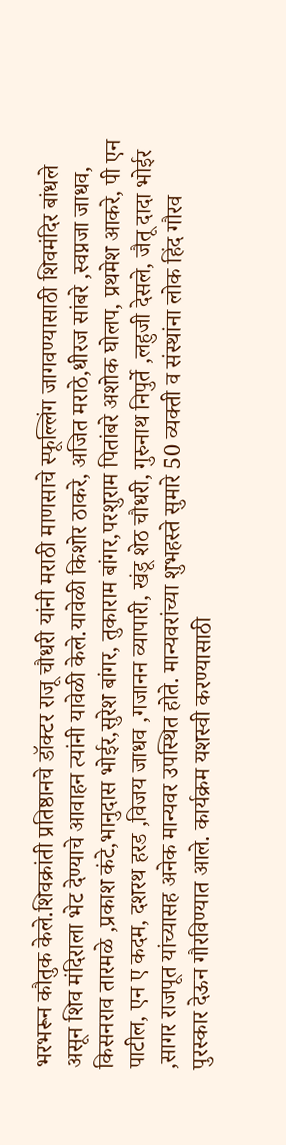भरभरून कौतुक केले.शिवक्रांती प्रतिष्ठानचे डॉक्टर राजू चौधरी यांनी मराठी माणसाचे स्फूल्लिंग जागवण्यासाठी शिवमंदिर बांधले असून शिव मंदिराला भेट देण्याचे आवाहन त्यांनी यावेळी केले.यावेळी किशोर ठाकरे, अजित मराठे,धीरज सांबरे ,स्वप्नजा जाधव, किसनराव तारमळे ,प्रकाश कंटे,भानुदास भोईर,सुरेश बांगर, तुकाराम बांगर,परशुराम पितांबरे अशोक घोलप, प्रथमेश आकरे, पी एन पाटील, एन ए कदम, दशरथ हरड ,विजय जाधव ,गजानन व्यापारी, खंडू शेठ चौधरी, गुरुनाथ निपुर्ते ,लहुजी देसले, जैतू दादा भोईर ,सागर राजपूत यांच्यासह अनेक मान्यवर उपस्थित होते. मान्यवरांच्या शुभहस्ते सुमारे 50 व्यक्ती व संस्थांना लोक हिंद गौरव पुरस्कार देऊन गौरविण्यात आले. कार्यक्रम यशस्वी करण्यासाठी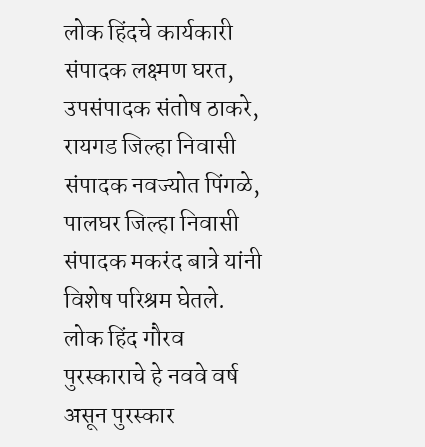लोक हिंदचे कार्यकारी संपादक लक्ष्मण घरत, उपसंपादक संतोष ठाकरे, रायगड जिल्हा निवासी संपादक नवज्योत पिंगळे, पालघर जिल्हा निवासी संपादक मकरंद बात्रे यांनी विशेष परिश्रम घेतले. लोक हिंद गौरव पुरस्काराचे हे नववे वर्ष असून पुरस्कार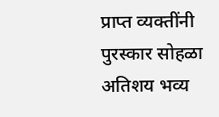प्राप्त व्यक्तींनी पुरस्कार सोहळा अतिशय भव्य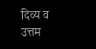दिव्य व उत्तम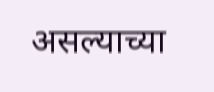असल्याच्या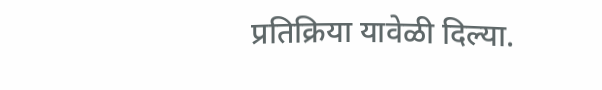प्रतिक्रिया यावेळी दिल्या.